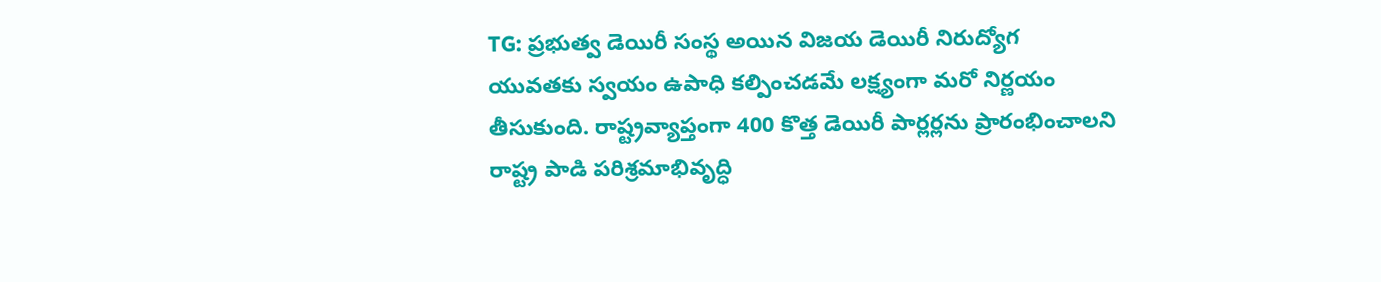TG: ప్రభుత్వ డెయిరీ సంస్థ అయిన విజయ డెయిరీ నిరుద్యోగ యువతకు స్వయం ఉపాధి కల్పించడమే లక్ష్యంగా మరో నిర్ణయం తీసుకుంది. రాష్ట్రవ్యాప్తంగా 400 కొత్త డెయిరీ పార్లర్లను ప్రారంభించాలని రాష్ట్ర పాడి పరిశ్రమాభివృద్ధి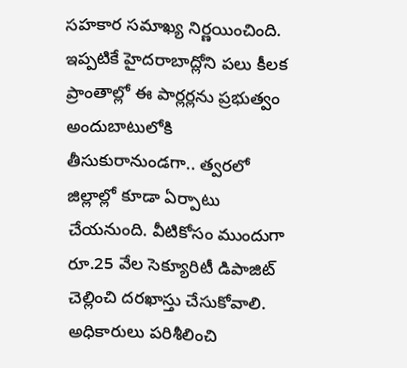సహకార సమాఖ్య నిర్ణయించింది. ఇప్పటికే హైదరాబాద్లోని పలు కీలక ప్రాంతాల్లో ఈ పార్లర్లను ప్రభుత్వం అందుబాటులోకి తీసుకురానుండగా.. త్వరలో జిల్లాల్లో కూడా ఏర్పాటు చేయనుంది. వీటికోసం ముందుగా రూ.25 వేల సెక్యూరిటీ డిపాజిట్ చెల్లించి దరఖాస్తు చేసుకోవాలి. అధికారులు పరిశీలించి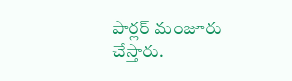పార్లర్ మంజూరు చేస్తారు.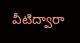వీటిద్వారా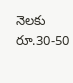నెలకు రూ.30-50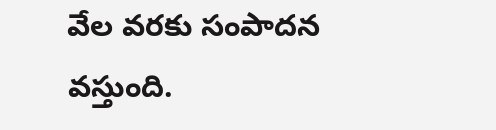వేల వరకు సంపాదన వస్తుంది.